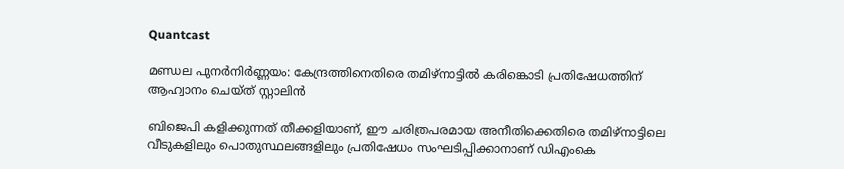Quantcast

മണ്ഡല പുനർനിർണ്ണയം: കേന്ദ്രത്തിനെതിരെ തമിഴ്നാട്ടിൽ കരിങ്കൊടി പ്രതിഷേധത്തിന് ആഹ്വാനം ചെയ്ത് സ്റ്റാലിൻ

ബിജെപി കളിക്കുന്നത് തീക്കളിയാണ്, ഈ ചരിത്രപരമായ അനീതിക്കെതിരെ തമിഴ്‌നാട്ടിലെ വീടുകളിലും പൊതുസ്ഥലങ്ങളിലും പ്രതിഷേധം സംഘടിപ്പിക്കാനാണ് ഡിഎംകെ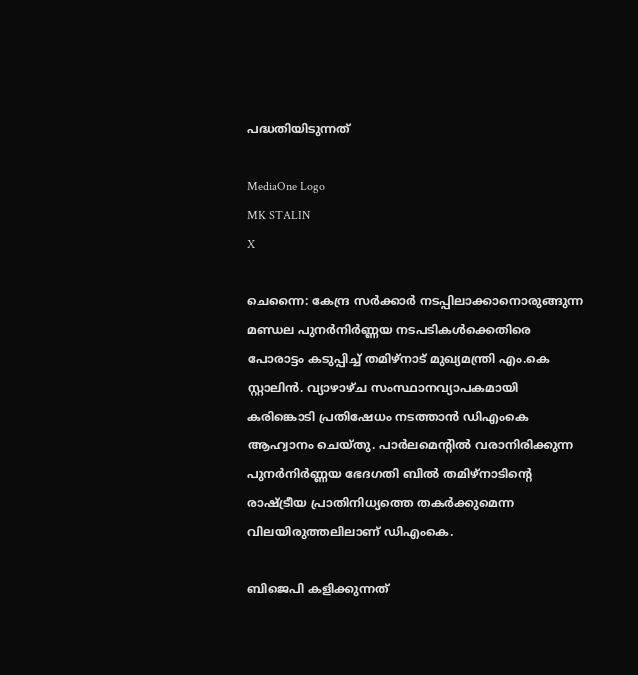പദ്ധതിയിടുന്നത്

MediaOne Logo
MK STALIN
X

ചെന്നൈ: കേന്ദ്ര സർക്കാർ നടപ്പിലാക്കാനൊരുങ്ങുന്ന മണ്ഡല പുനർനിർണ്ണയ നടപടികൾക്കെതിരെ പോരാട്ടം കടുപ്പിച്ച് തമിഴ്‌നാട് മുഖ്യമന്ത്രി എം.കെ സ്റ്റാലിൻ. വ്യാഴാഴ്ച സംസ്ഥാനവ്യാപകമായി കരിങ്കൊടി പ്രതിഷേധം നടത്താൻ ഡിഎംകെ ആഹ്വാനം ചെയ്തു. പാർലമെന്റിൽ വരാനിരിക്കുന്ന പുനർനിർണ്ണയ ഭേദഗതി ബിൽ തമിഴ്‌നാടിന്റെ രാഷ്ട്രീയ പ്രാതിനിധ്യത്തെ തകർക്കുമെന്ന വിലയിരുത്തലിലാണ് ഡിഎംകെ.

ബിജെപി കളിക്കുന്നത്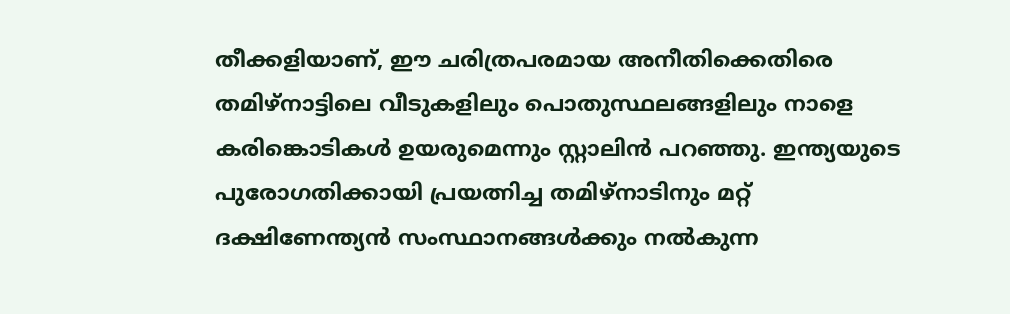തീക്കളിയാണ്, ഈ ചരിത്രപരമായ അനീതിക്കെതിരെ തമിഴ്‌നാട്ടിലെ വീടുകളിലും പൊതുസ്ഥലങ്ങളിലും നാളെ കരിങ്കൊടികൾ ഉയരുമെന്നും സ്റ്റാലിൻ പറഞ്ഞു. ഇന്ത്യയുടെ പുരോഗതിക്കായി പ്രയത്നിച്ച തമിഴ്‌നാടിനും മറ്റ് ദക്ഷിണേന്ത്യൻ സംസ്ഥാനങ്ങൾക്കും നൽകുന്ന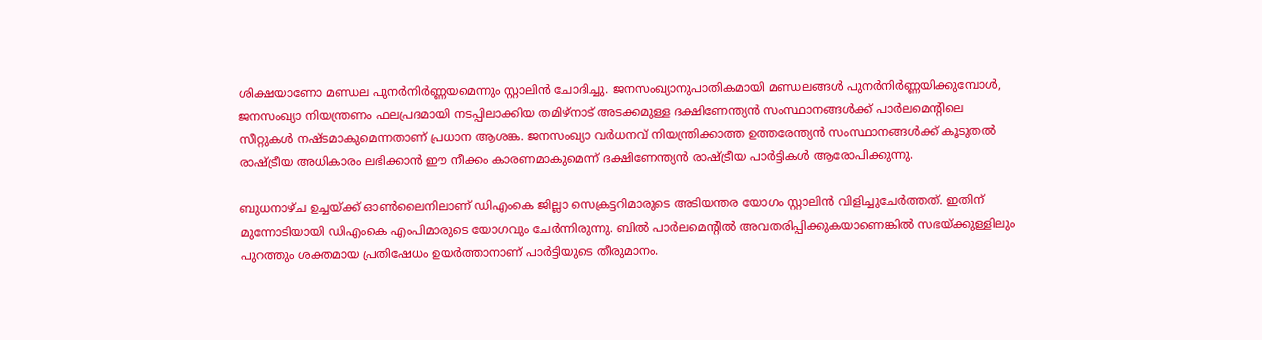ശിക്ഷയാണോ മണ്ഡല പുനർനിർണ്ണയമെന്നും സ്റ്റാലിൻ ചോദിച്ചു. ജനസംഖ്യാനുപാതികമായി മണ്ഡലങ്ങൾ പുനർനിർണ്ണയിക്കുമ്പോൾ, ജനസംഖ്യാ നിയന്ത്രണം ഫലപ്രദമായി നടപ്പിലാക്കിയ തമിഴ്‌നാട് അടക്കമുള്ള ദക്ഷിണേന്ത്യൻ സംസ്ഥാനങ്ങൾക്ക് പാർലമെന്റിലെ സീറ്റുകൾ നഷ്ടമാകുമെന്നതാണ് പ്രധാന ആശങ്ക. ജനസംഖ്യാ വർധനവ് നിയന്ത്രിക്കാത്ത ഉത്തരേന്ത്യൻ സംസ്ഥാനങ്ങൾക്ക് കൂടുതൽ രാഷ്ട്രീയ അധികാരം ലഭിക്കാൻ ഈ നീക്കം കാരണമാകുമെന്ന് ദക്ഷിണേന്ത്യൻ രാഷ്ട്രീയ പാർട്ടികൾ ആരോപിക്കുന്നു.

ബുധനാഴ്ച ഉച്ചയ്ക്ക് ഓൺലൈനിലാണ് ഡിഎംകെ ജില്ലാ സെക്രട്ടറിമാരുടെ അടിയന്തര യോഗം സ്റ്റാലിൻ വിളിച്ചുചേർത്തത്. ഇതിന് മുന്നോടിയായി ഡിഎംകെ എംപിമാരുടെ യോഗവും ചേർന്നിരുന്നു. ബിൽ പാർലമെന്റിൽ അവതരിപ്പിക്കുകയാണെങ്കിൽ സഭയ്ക്കുള്ളിലും പുറത്തും ശക്തമായ പ്രതിഷേധം ഉയർത്താനാണ് പാർട്ടിയുടെ തീരുമാനം.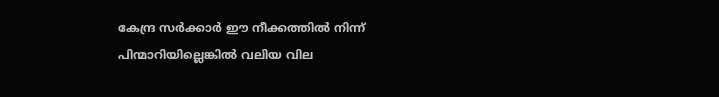കേന്ദ്ര സർക്കാർ ഈ നീക്കത്തിൽ നിന്ന് പിന്മാറിയില്ലെങ്കിൽ വലിയ വില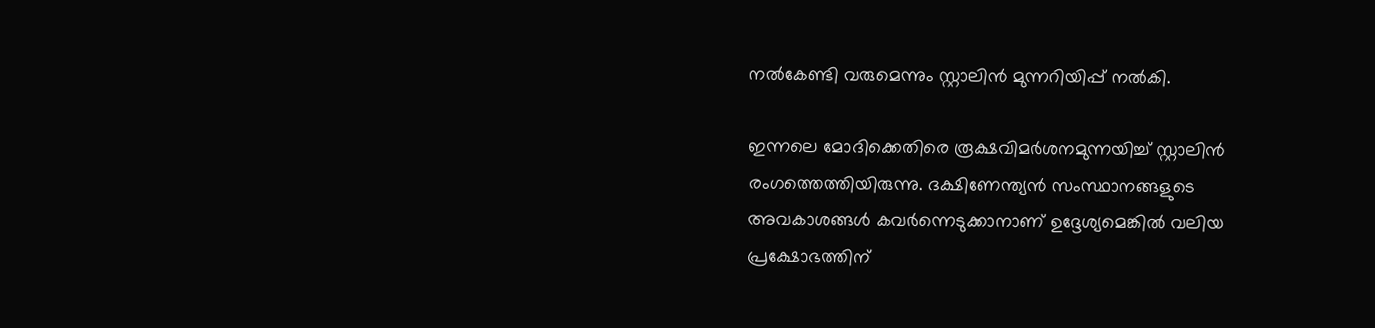നൽകേണ്ടി വരുമെന്നും സ്റ്റാലിൻ മുന്നറിയിപ്പ് നൽകി.

ഇന്നലെ മോദിക്കെതിരെ രൂക്ഷവിമർശനമുന്നയിച്ച് സ്റ്റാലിൻ രംഗത്തെത്തിയിരുന്നു. ദക്ഷിണേന്ത്യൻ സംസ്ഥാനങ്ങളുടെ അവകാശങ്ങൾ കവർന്നെടുക്കാനാണ് ഉദ്ദേശ്യമെങ്കിൽ വലിയ പ്രക്ഷോഭത്തിന്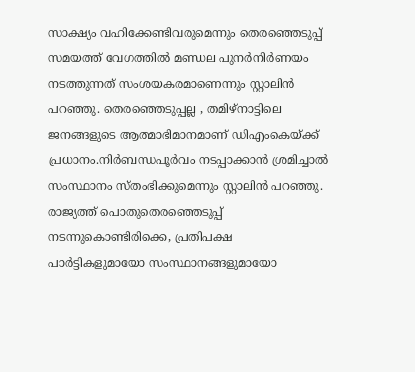സാക്ഷ്യം വഹിക്കേണ്ടിവരുമെന്നും തെരഞ്ഞെടുപ്പ് സമയത്ത്‌ വേഗത്തിൽ മണ്ഡല പുനർനിർണയം നടത്തുന്നത് സംശയകരമാണെന്നും സ്റ്റാലിന്‍ പറഞ്ഞു. തെരഞ്ഞെടുപ്പല്ല , തമിഴ്നാട്ടിലെ ജനങ്ങളുടെ ആത്മാഭിമാനമാണ് ഡിഎംകെയ്ക്ക് പ്രധാനം.നിർബന്ധപൂർവം നടപ്പാക്കാൻ ശ്രമിച്ചാൽ സംസ്ഥാനം സ്തംഭിക്കുമെന്നും സ്റ്റാലിൻ പറഞ്ഞു. രാജ്യത്ത് പൊതുതെരഞ്ഞെടുപ്പ് നടന്നുകൊണ്ടിരിക്കെ, പ്രതിപക്ഷ പാർട്ടികളുമായോ സംസ്ഥാനങ്ങളുമായോ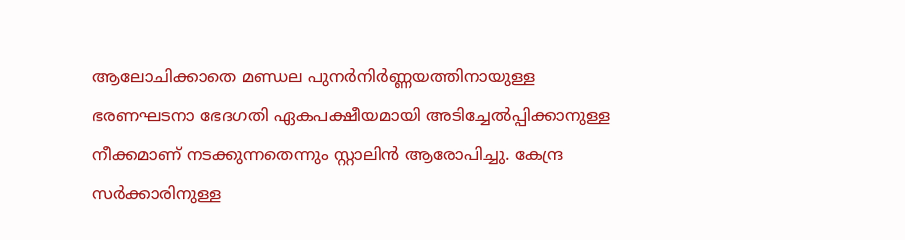ആലോചിക്കാതെ മണ്ഡല പുനർനിർണ്ണയത്തിനായുള്ള ഭരണഘടനാ ഭേദഗതി ഏകപക്ഷീയമായി അടിച്ചേൽപ്പിക്കാനുള്ള നീക്കമാണ് നടക്കുന്നതെന്നും സ്റ്റാലിന്‍ ആരോപിച്ചു. കേന്ദ്ര സർക്കാരിനുള്ള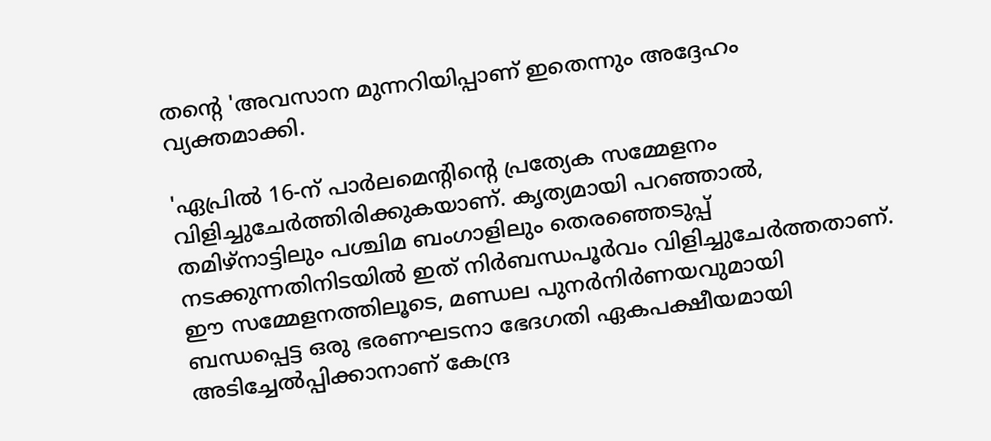തന്റെ 'അവസാന മുന്നറിയിപ്പാണ് ഇതെന്നും അദ്ദേഹം വ്യക്തമാക്കി.

'ഏപ്രിൽ 16-ന് പാർലമെന്റിന്റെ പ്രത്യേക സമ്മേളനം വിളിച്ചുചേർത്തിരിക്കുകയാണ്. കൃത്യമായി പറഞ്ഞാൽ, തമിഴ്നാട്ടിലും പശ്ചിമ ബംഗാളിലും തെരഞ്ഞെടുപ്പ് നടക്കുന്നതിനിടയിൽ ഇത് നിർബന്ധപൂർവം വിളിച്ചുചേർത്തതാണ്. ഈ സമ്മേളനത്തിലൂടെ, മണ്ഡല പുനർനിർണയവുമായി ബന്ധപ്പെട്ട ഒരു ഭരണഘടനാ ഭേദഗതി ഏകപക്ഷീയമായി അടിച്ചേൽപ്പിക്കാനാണ് കേന്ദ്ര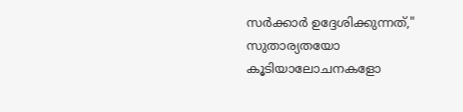സർക്കാർ ഉദ്ദേശിക്കുന്നത്," സുതാര്യതയോ കൂടിയാലോചനകളോ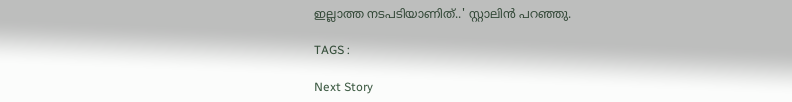ഇല്ലാത്ത നടപടിയാണിത്..' സ്റ്റാലിന്‍ പറഞ്ഞു.

TAGS :

Next Story